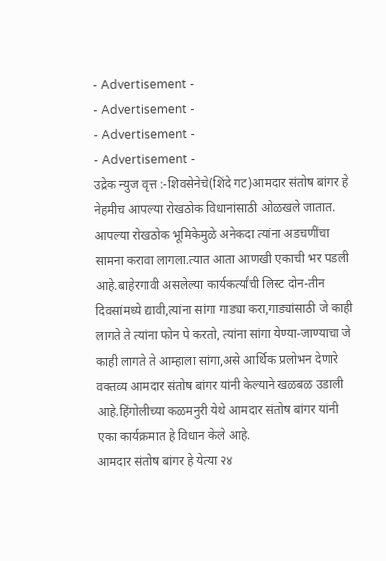- Advertisement -
- Advertisement -
- Advertisement -
- Advertisement -
उद्रेक न्युज वृत्त :-शिवसेनेचे(शिंदे गट)आमदार संतोष बांगर हे नेहमीच आपल्या रोखठोक विधानांसाठी ओळखले जातात. आपल्या रोखठोक भूमिकेमुळे अनेकदा त्यांना अडचणींचा सामना करावा लागला.त्यात आता आणखी एकाची भर पडली आहे.बाहेरगावी असलेल्या कार्यकर्त्यांची लिस्ट दोन-तीन दिवसांमध्ये द्यावी,त्यांना सांगा गाड्या करा,गाड्यांसाठी जे काही लागते ते त्यांना फोन पे करतो, त्यांना सांगा येण्या-जाण्याचा जे काही लागते ते आम्हाला सांगा,असे आर्थिक प्रलोभन देणारे वक्तव्य आमदार संतोष बांगर यांनी केल्याने खळबळ उडाली आहे.हिंगोलीच्या कळमनुरी येथे आमदार संतोष बांगर यांनी एका कार्यक्रमात हे विधान केले आहे.
आमदार संतोष बांगर हे येत्या २४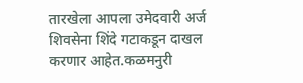तारखेला आपला उमेदवारी अर्ज शिवसेना शिंदे गटाकडून दाखल करणार आहेत.कळमनुरी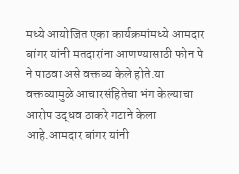मध्ये आयोजित एका कार्यक्रमांमध्ये आमदार बांगर यांनी मतदारांना आणण्यासाठी फोन पे ने पाठवा असे वक्तव्य केले होते.या वक्तव्यामुळे आचारसंहितेचा भंग केल्याचा आरोप उद्धव ठाकरे गटाने केला आहे.आमदार बांगर यांनी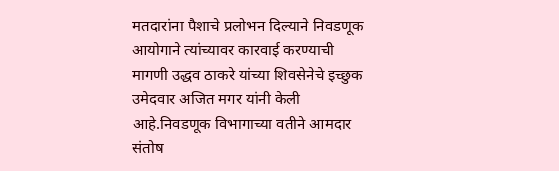मतदारांना पैशाचे प्रलोभन दिल्याने निवडणूक आयोगाने त्यांच्यावर कारवाई करण्याची मागणी उद्धव ठाकरे यांच्या शिवसेनेचे इच्छुक उमेदवार अजित मगर यांनी केली आहे.निवडणूक विभागाच्या वतीने आमदार संतोष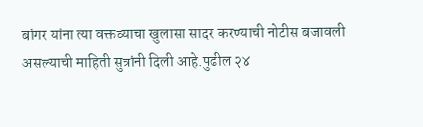बांगर यांना त्या वक्तव्याचा खुलासा सादर करण्याची नोटीस बजावली असल्याची माहिती सुत्रांनी दिली आहे.पुढील २४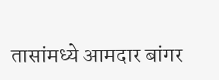तासांमध्ये आमदार बांगर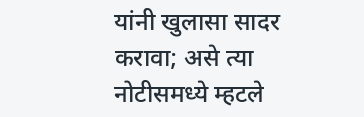यांनी खुलासा सादर करावा; असे त्या नोटीसमध्ये म्हटले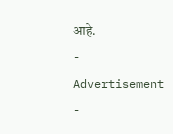आहे.
- Advertisement -